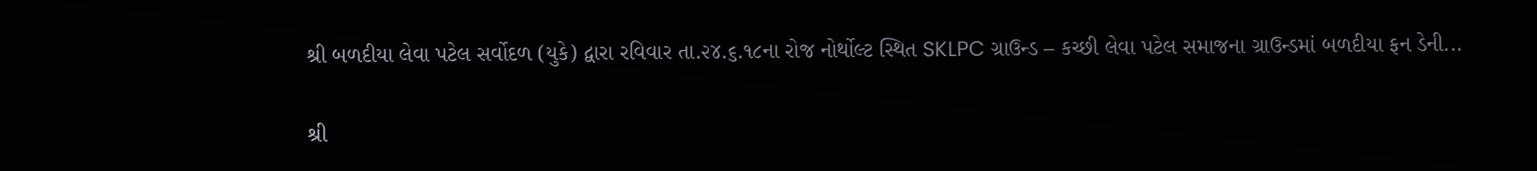શ્રી બળદીયા લેવા પટેલ સર્વોદળ (યુકે) દ્વારા રવિવાર તા.૨૪.૬.૧૮ના રોજ નોર્થોલ્ટ સ્થિત SKLPC ગ્રાઉન્ડ – કચ્છી લેવા પટેલ સમાજના ગ્રાઉન્ડમાં બળદીયા ફન ડેની...

શ્રી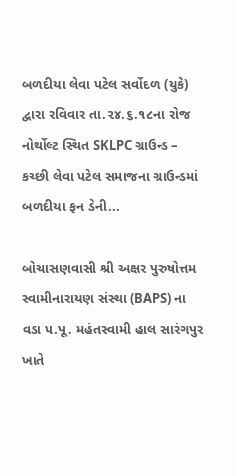બળદીયા લેવા પટેલ સર્વોદળ (યુકે) દ્વારા રવિવાર તા.૨૪.૬.૧૮ના રોજ નોર્થોલ્ટ સ્થિત SKLPC ગ્રાઉન્ડ – કચ્છી લેવા પટેલ સમાજના ગ્રાઉન્ડમાં બળદીયા ફન ડેની...

બોચાસણવાસી શ્રી અક્ષર પુરુષોત્તમ સ્વામીનારાયણ સંસ્થા (BAPS) ના વડા પ.પૂ. મહંતસ્વામી હાલ સારંગપુર ખાતે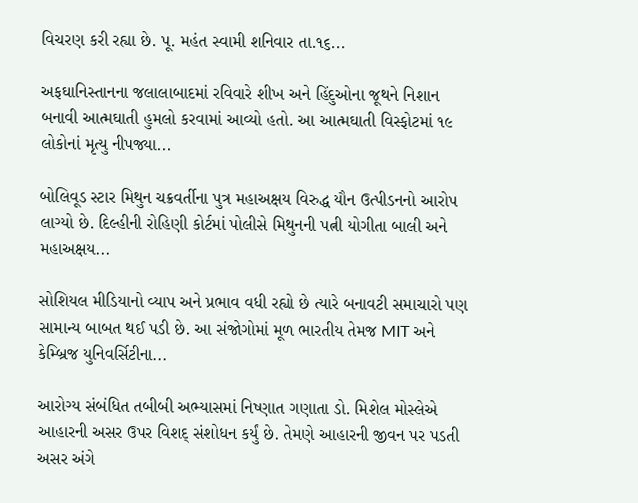વિચરણ કરી રહ્યા છે. પૂ. મહંત સ્વામી શનિવાર તા.૧૬...

અફઘાનિસ્તાનના જલાલાબાદમાં રવિવારે શીખ અને હિંદુઓના જૂથને નિશાન બનાવી આત્મઘાતી હુમલો કરવામાં આવ્યો હતો. આ આત્મઘાતી વિસ્ફોટમાં ૧૯ લોકોનાં મૃત્યુ નીપજ્યા...

બોલિવૂડ સ્ટાર મિથુન ચક્રવર્તીના પુત્ર મહાઅક્ષય વિરુદ્ધ યૌન ઉત્પીડનનો આરોપ લાગ્યો છે. દિલ્હીની રોહિણી કોર્ટમાં પોલીસે મિથુનની પત્ની યોગીતા બાલી અને મહાઅક્ષય...

સોશિયલ મીડિયાનો વ્યાપ અને પ્રભાવ વધી રહ્યો છે ત્યારે બનાવટી સમાચારો પણ સામાન્ય બાબત થઈ પડી છે. આ સંજોગોમાં મૂળ ભારતીય તેમજ MIT અને કેમ્બ્રિજ યુનિવર્સિટીના...

આરોગ્ય સંબંધિત તબીબી અભ્યાસમાં નિષ્ણાત ગણાતા ડો. મિશેલ મોસ્લેએ આહારની અસર ઉપર વિશદ્ સંશોધન કર્યું છે. તેમણે આહારની જીવન પર પડતી અસર અંગે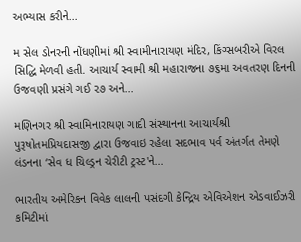અભ્યાસ કરીને...

મ સેલ ડોનરની નોંધણીમાં શ્રી સ્વામીનારાયણ મંદિર, કિંગ્સબરીએ વિરલ સિદ્ધિ મેળવી હતી. આચાર્ય સ્વામી શ્રી મહારાજના ૭૬મા અવતરણ દિનની ઉજવણી પ્રસંગે ગઈ ૨૭ અને...

મણિનગર શ્રી સ્વામિનારાયણ ગાદી સંસ્થાનના આચાર્યશ્રી પુરૂષોતમપ્રિયદાસજી દ્વારા ઉજવાઇ રહેલા સદભાવ પર્વ અંતર્ગત તેમણે લંડનના ‘સેવ ધ ચિલ્ડ્રન ચેરીટી ટ્રસ્ટ'ને...

ભારતીય અમેરિકન વિવેક લાલની પસંદગી કેન્દ્રિય એવિએશન એડવાઈઝરી કમિટીમાં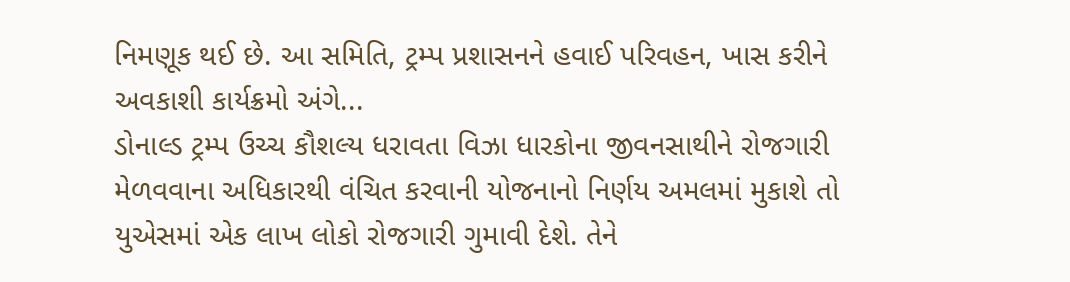નિમણૂક થઈ છે. આ સમિતિ, ટ્રમ્પ પ્રશાસનને હવાઈ પરિવહન, ખાસ કરીને અવકાશી કાર્યક્રમો અંગે...
ડોનાલ્ડ ટ્રમ્પ ઉચ્ચ કૌશલ્ય ધરાવતા વિઝા ધારકોના જીવનસાથીને રોજગારી મેળવવાના અધિકારથી વંચિત કરવાની યોજનાનો નિર્ણય અમલમાં મુકાશે તો યુએસમાં એક લાખ લોકો રોજગારી ગુમાવી દેશે. તેને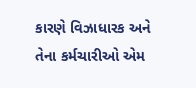કારણે વિઝાધારક અને તેના કર્મચારીઓ એમ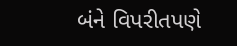બંને વિપરીતપણે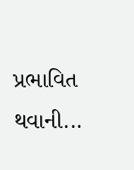પ્રભાવિત થવાની...